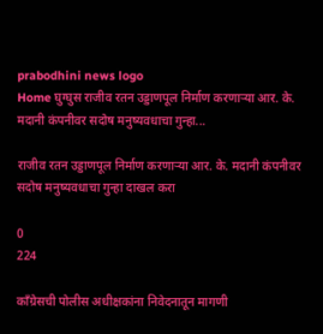prabodhini news logo
Home घुग्घुस राजीव रतन उड्डाणपूल निर्माण करणाऱ्या आर. के. मदानी कंपनीवर सदोष मनुष्यवधाचा गुन्हा...

राजीव रतन उड्डाणपूल निर्माण करणाऱ्या आर. के. मदानी कंपनीवर सदोष मनुष्यवधाचा गुन्हा दाखल करा

0
224

काँग्रेसची पोलीस अधीक्षकांना निवेदनातून मागणी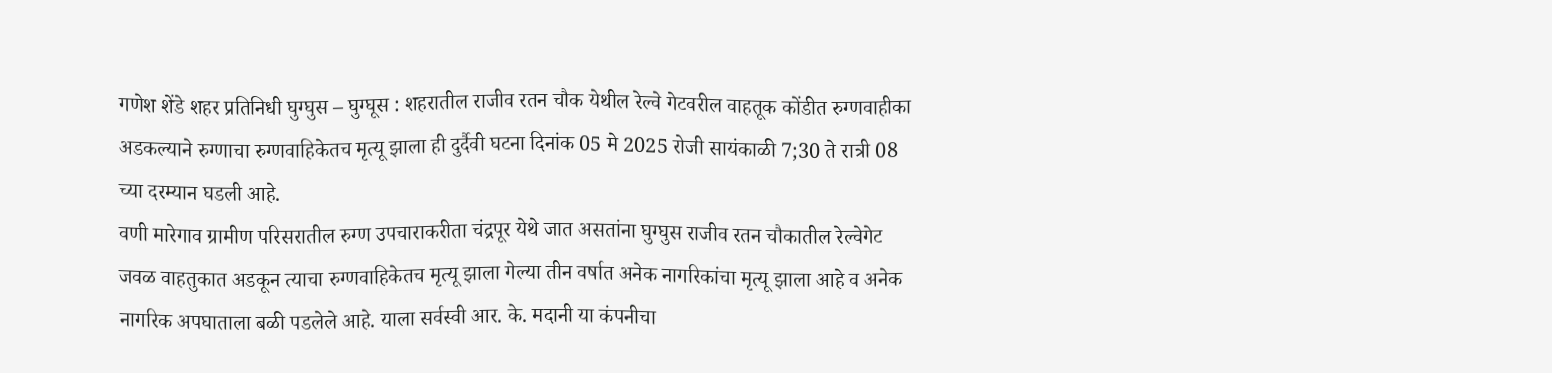गणेश शेंडे शहर प्रतिनिधी घुग्घुस – घुग्घूस : शहरातील राजीव रतन चौक येथील रेल्वे गेटवरील वाहतूक कोंडीत रुग्णवाहीका अडकल्याने रुग्णाचा रुग्णवाहिकेतच मृत्यू झाला ही दुर्दैवी घटना दिनांक 05 मे 2025 रोजी सायंकाळी 7;30 ते रात्री 08 च्या दरम्यान घडली आहे.
वणी मारेगाव ग्रामीण परिसरातील रुग्ण उपचाराकरीता चंद्रपूर येथे जात असतांना घुग्घुस राजीव रतन चौकातील रेल्वेगेट जवळ वाहतुकात अडकून त्याचा रुग्णवाहिकेतच मृत्यू झाला गेल्या तीन वर्षात अनेक नागरिकांचा मृत्यू झाला आहे व अनेक नागरिक अपघाताला बळी पडलेले आहे. याला सर्वस्वी आर. के. मदानी या कंपनीचा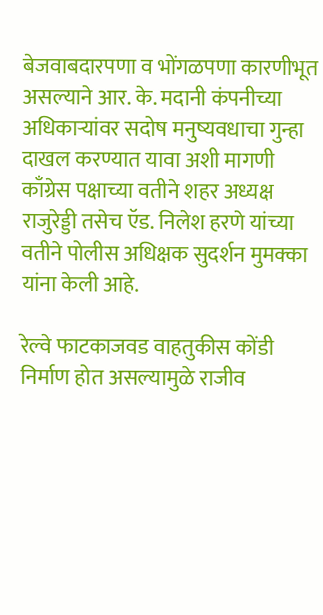बेजवाबदारपणा व भोंगळपणा कारणीभूत असल्याने आर. के. मदानी कंपनीच्या अधिकाऱ्यांवर सदोष मनुष्यवधाचा गुन्हा दाखल करण्यात यावा अशी मागणी काँग्रेस पक्षाच्या वतीने शहर अध्यक्ष राजुरेड्डी तसेच ऍड. निलेश हरणे यांच्या वतीने पोलीस अधिक्षक सुदर्शन मुमक्का यांना केली आहे.

रेल्वे फाटकाजवड वाहतुकीस कोंडी निर्माण होत असल्यामुळे राजीव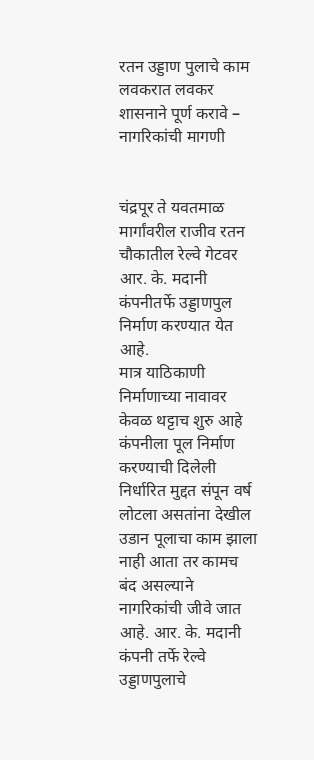रतन उड्डाण पुलाचे काम लवकरात लवकर शासनाने पूर्ण करावे – नागरिकांची मागणी


चंद्रपूर ते यवतमाळ मार्गांवरील राजीव रतन चौकातील रेल्वे गेटवर आर. के. मदानी कंपनीतर्फे उड्डाणपुल निर्माण करण्यात येत आहे.
मात्र याठिकाणी निर्माणाच्या नावावर केवळ थट्टाच शुरु आहे कंपनीला पूल निर्माण करण्याची दिलेली निर्धारित मुद्दत संपून वर्ष लोटला असतांना देखील उडान पूलाचा काम झाला नाही आता तर कामच बंद असल्याने नागरिकांची जीवे जात आहे. आर. के. मदानी कंपनी तर्फे रेल्वे उड्डाणपुलाचे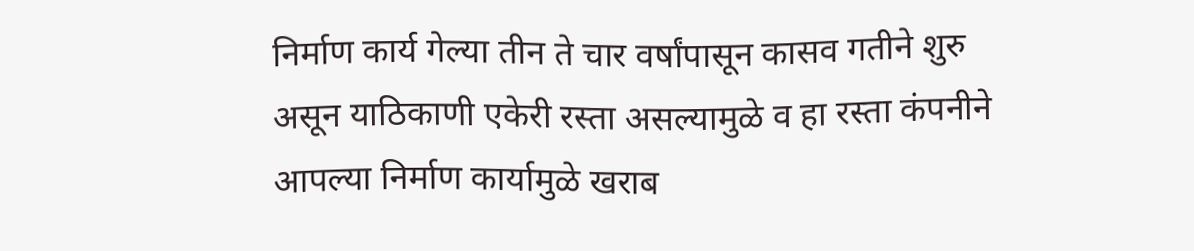निर्माण कार्य गेल्या तीन ते चार वर्षांपासून कासव गतीने शुरु असून याठिकाणी एकेरी रस्ता असल्यामुळे व हा रस्ता कंपनीने आपल्या निर्माण कार्यामुळे खराब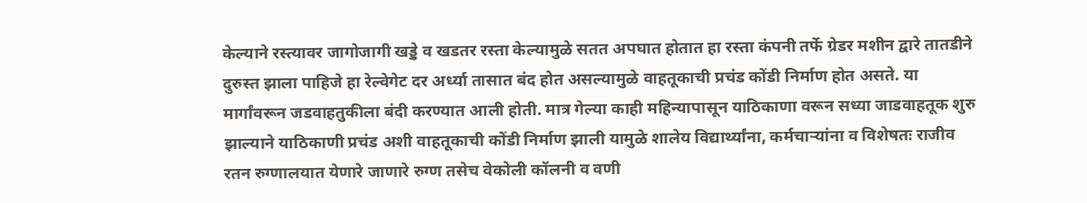केल्याने रस्त्यावर जागोजागी खड्डे व खडतर रस्ता केल्यामुळे सतत अपघात होतात हा रस्ता कंपनी तर्फे ग्रेडर मशीन द्वारे तातडीने दुरुस्त झाला पाहिजे हा रेल्वेगेट दर अर्ध्या तासात बंद होत असल्यामुळे वाहतूकाची प्रचंड कोंडी निर्माण होत असते. या मार्गांवरून जडवाहतुकीला बंदी करण्यात आली होती. मात्र गेल्या काही महिन्यापासून याठिकाणा वरून सध्या जाडवाहतूक शुरु झाल्याने याठिकाणी प्रचंड अशी वाहतूकाची कोंडी निर्माण झाली यामुळे शालेय विद्यार्थ्यांना, कर्मचाऱ्यांना व विशेषतः राजीव रतन रुग्णालयात येणारे जाणारे रुग्ण तसेच वेकोली कॉलनी व वणी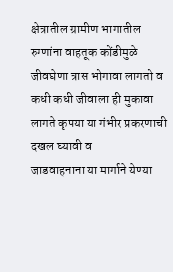क्षेत्रातील ग्रामीण भागातील रुग्णांना वाहतूक कोंडीमुळे जीवघेणा त्रास भोगावा लागतो व कधी कधी जीवाला ही मुकावा लागते कृपया या गंभीर प्रकरणाची दखल घ्यावी व
जाडवाहनाना या मार्गाने येण्या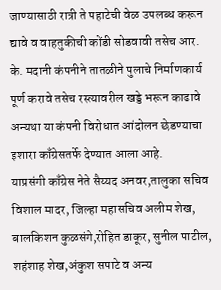जाण्यासाठी रात्री ते पहाटेची वेळ उपलब्ध करून द्यावे व वाहतुकीची कोंडी सोडवावी तसेच आर. के. मदानी कंपनीने तातळीने पुलाचे निर्माणकार्य पूर्ण करावे तसेच रस्त्यावरील खड्डे भरून काढावे अन्यथा या कंपनी विरोधात आंदोलन छेडण्याचा इशारा काँग्रेसतर्फे देण्यात आला आहे.
याप्रसंगी काँग्रेस नेते सैय्यद अनवर,तालुका सचिव विशाल मादर, जिल्हा महासचिव अलीम शेख, बालकिशन कुळसंगे,रोहित डाकूर, सुनील पाटील, शहंशाह शेख,अंकुश सपाटे व अन्य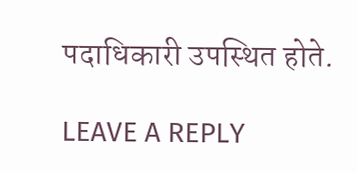पदाधिकारी उपस्थित होते.

LEAVE A REPLY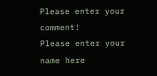Please enter your comment!
Please enter your name here